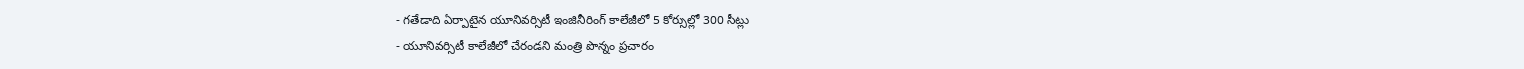- గతేడాది ఏర్పాటైన యూనివర్సిటీ ఇంజినీరింగ్ కాలేజీలో 5 కోర్సుల్లో 300 సీట్లు
- యూనివర్సిటీ కాలేజీలో చేరండని మంత్రి పొన్నం ప్రచారం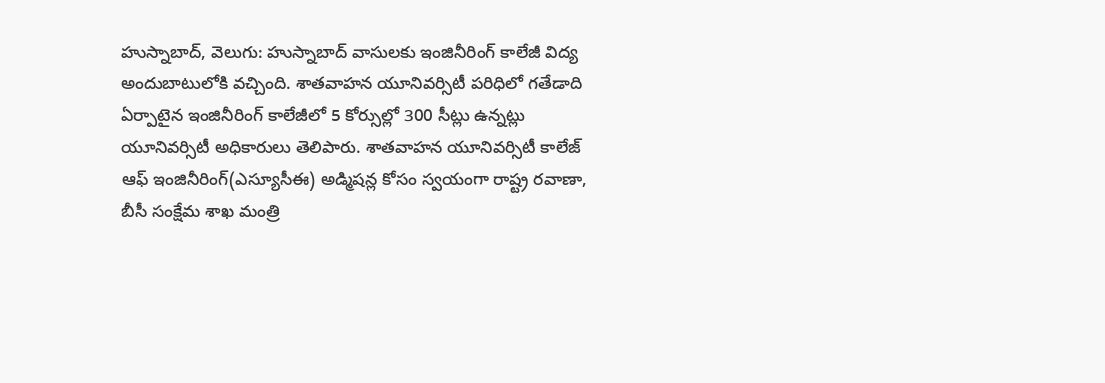హుస్నాబాద్, వెలుగు: హుస్నాబాద్ వాసులకు ఇంజినీరింగ్ కాలేజీ విద్య అందుబాటులోకి వచ్చింది. శాతవాహన యూనివర్సిటీ పరిధిలో గతేడాది ఏర్పాటైన ఇంజినీరింగ్ కాలేజీలో 5 కోర్సుల్లో 300 సీట్లు ఉన్నట్లు యూనివర్సిటీ అధికారులు తెలిపారు. శాతవాహన యూనివర్సిటీ కాలేజ్ ఆఫ్ ఇంజినీరింగ్(ఎస్యూసీఈ) అడ్మిషన్ల కోసం స్వయంగా రాష్ట్ర రవాణా, బీసీ సంక్షేమ శాఖ మంత్రి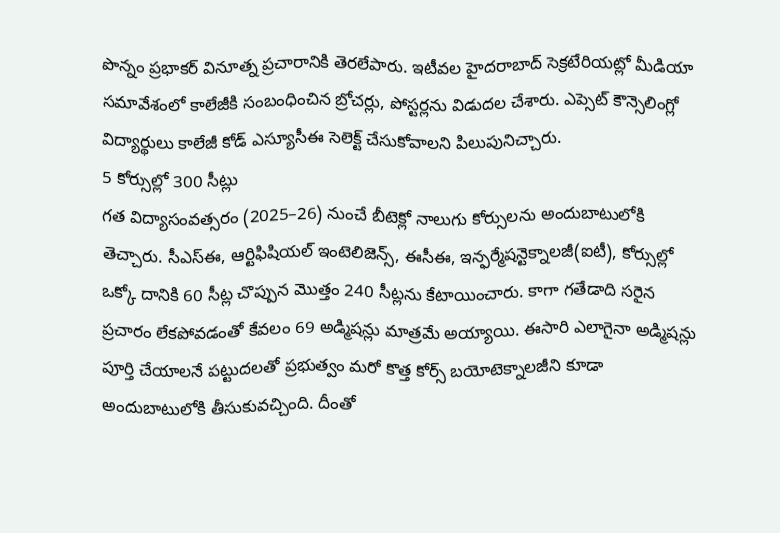పొన్నం ప్రభాకర్ వినూత్న ప్రచారానికి తెరలేపారు. ఇటీవల హైదరాబాద్ సెక్రటేరియట్లో మీడియా సమావేశంలో కాలేజీకి సంబంధించిన బ్రోచర్లు, పోస్టర్లను విడుదల చేశారు. ఎప్సెట్ కౌన్సెలింగ్లో విద్యార్థులు కాలేజీ కోడ్ ఎస్యూసీఈ సెలెక్ట్ చేసుకోవాలని పిలుపునిచ్చారు.
5 కోర్సుల్లో 300 సీట్లు
గత విద్యాసంవత్సరం (2025–26) నుంచే బీటెక్లో నాలుగు కోర్సులను అందుబాటులోకి తెచ్చారు. సీఎస్ఈ, ఆర్టిఫిషియల్ ఇంటెలిజెన్స్, ఈసీఈ, ఇన్ఫర్మేషన్టెక్నాలజీ(ఐటీ), కోర్సుల్లో ఒక్కో దానికి 60 సీట్ల చొప్పున మొత్తం 240 సీట్లను కేటాయించారు. కాగా గతేడాది సరైన ప్రచారం లేకపోవడంతో కేవలం 69 అడ్మిషన్లు మాత్రమే అయ్యాయి. ఈసారి ఎలాగైనా అడ్మిషన్లు పూర్తి చేయాలనే పట్టుదలతో ప్రభుత్వం మరో కొత్త కోర్స్ బయోటెక్నాలజీని కూడా అందుబాటులోకి తీసుకువచ్చింది. దీంతో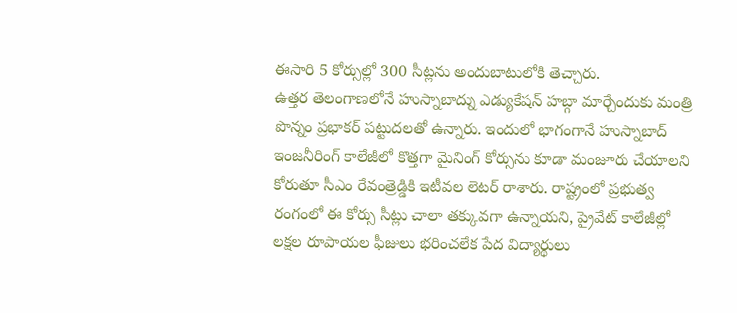ఈసారి 5 కోర్సుల్లో 300 సీట్లను అందుబాటులోకి తెచ్చారు.
ఉత్తర తెలంగాణలోనే హుస్నాబాద్ను ఎడ్యుకేషన్ హబ్గా మార్చేందుకు మంత్రి పొన్నం ప్రభాకర్ పట్టుదలతో ఉన్నారు. ఇందులో భాగంగానే హుస్నాబాద్ ఇంజనీరింగ్ కాలేజీలో కొత్తగా మైనింగ్ కోర్సును కూడా మంజూరు చేయాలని కోరుతూ సీఎం రేవంత్రెడ్డికి ఇటీవల లెటర్ రాశారు. రాష్ట్రంలో ప్రభుత్వ రంగంలో ఈ కోర్సు సీట్లు చాలా తక్కువగా ఉన్నాయని, ప్రైవేట్ కాలేజీల్లో లక్షల రూపాయల ఫీజులు భరించలేక పేద విద్యార్థులు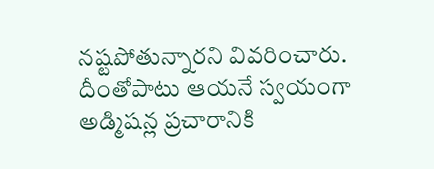నష్టపోతున్నారని వివరించారు. దీంతోపాటు ఆయనే స్వయంగా అడ్మిషన్ల ప్రచారానికి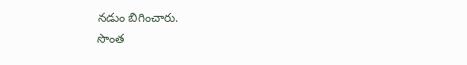నడుం బిగించారు.
సొంత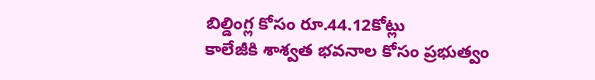బిల్డింగ్ల కోసం రూ.44.12కోట్లు
కాలేజీకి శాశ్వత భవనాల కోసం ప్రభుత్వం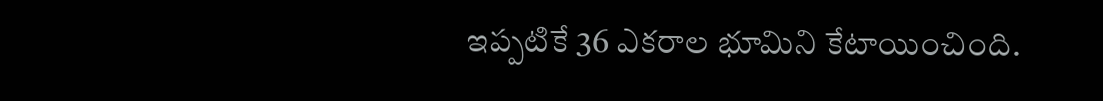ఇప్పటికే 36 ఎకరాల భూమిని కేటాయించింది.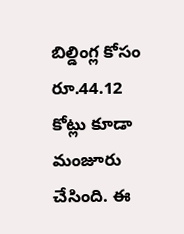బిల్డింగ్ల కోసం రూ.44.12 కోట్లు కూడా మంజూరు చేసింది. ఈ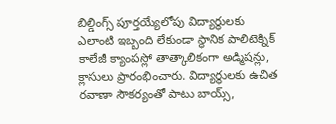బిల్డింగ్స్ పూర్తయ్యేలోపు విద్యార్థులకు ఎలాంటి ఇబ్బంది లేకుండా స్థానిక పాలిటెక్నిక్ కాలేజీ క్యాంపస్లో తాత్కాలికంగా అడ్మిషన్లు, క్లాసులు ప్రారంభించారు. విద్యార్థులకు ఉచిత రవాణా సౌకర్యంతో పాటు బాయ్స్,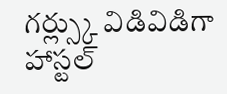గర్ల్స్కు విడివిడిగా హాస్టల్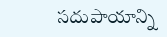సదుపాయాన్ని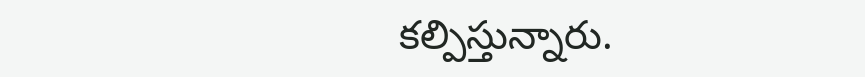కల్పిస్తున్నారు.